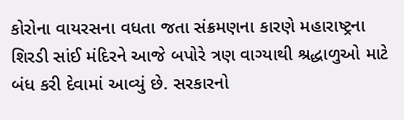કોરોના વાયરસના વધતા જતા સંક્રમણના કારણે મહારાષ્ટ્રના શિરડી સાંઈ મંદિરને આજે બપોરે ત્રણ વાગ્યાથી શ્રદ્ધાળુઓ માટે બંધ કરી દેવામાં આવ્યું છે. સરકારનો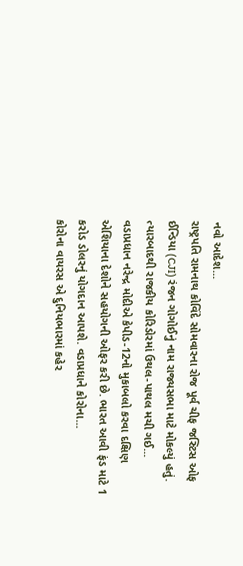નવો આદેશ...
રાષ્ટ્રપતિ રામનાથ કોવિંદે સોમવારના રોજ પૂર્વ ચીફ જસ્ટિસ ઓફ ઈન્ડિયા (CJI) રંજન ગોગોઈનું નામ રાજ્યસભા માટે મોકલ્યું હતું. ત્યારબાદથી રાજકીય કોરિડોરમાં ઉથલ-પાથલ મચી ગઈ...
વડાપ્રધાન નરેન્દ્ર મોદીએ કેપીડ-12નો મુકાબલો કરવા દક્ષિણ એશિયાના દેશોને સહયોગની ઓફર કરી છે. ભારત આવી ફંડ માટે 1 કરોડ ડોલરનું યોગદાન આપશે. વડાપ્રધાને કોરોના...
કોરોના વાયરસ એ દુનિયભારમાં કહેર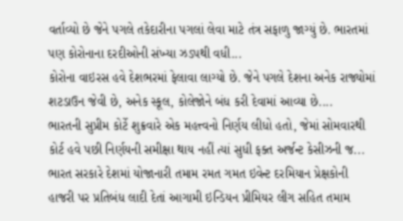વર્તાવ્યો છે જેને પગલે તકેદારીના પગલાં લેવા માટે તંત્ર સફાળુ જાગ્યું છે. ભારતમાં પણ કોરોનાના દરદીઓની સંખ્યા ઝડપથી વધી...
કોરોના વાઇરસ હવે દેશભરમાં ફેલાવા લાગ્યો છે. જેને પગલે દેશના અનેક રાજ્યોમાં શટડાઉન જેવી છે, અનેક સ્કૂલ, કોલેજોને બંધ કરી દેવામાં આવ્યા છે....
ભારતની સુપ્રીમ કોર્ટે શુક્રવારે એક મહત્ત્વનો નિર્ણય લીધો હતો, જેમાં સોમવારથી કોર્ટ હવે પછી નિર્ણયની સમીક્ષા થાય નહીં ત્યાં સુધી ફક્ત અર્જન્ટ કેસીઝની જ...
ભારત સરકારે દેશમાં યોજાનારી તમામ રમત ગમત ઇવેન્ટ દરમિયાન પ્રેક્ષકોની હાજરી પર પ્રતિબંધ લાદી દેતાં આગામી ઇન્ડિયન પ્રીમિયર લીગ સહિત તમામ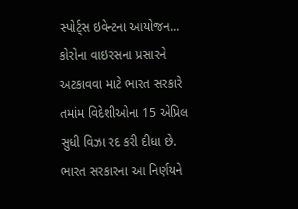સ્પોર્ટ્સ ઇવેન્ટના આયોજન...
કોરોના વાઇરસના પ્રસારને અટકાવવા માટે ભારત સરકારે તમાંમ વિદેશીઓના 15 એપ્રિલ સુધી વિઝા રદ કરી દીધા છે. ભારત સરકારના આ નિર્ણયને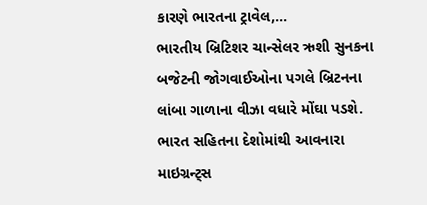કારણે ભારતના ટ્રાવેલ,...
ભારતીય બ્રિટિશર ચાન્સેલર ઋશી સુનકના બજેટની જોગવાઈઓના પગલે બ્રિટનના લાંબા ગાળાના વીઝા વધારે મોંઘા પડશે. ભારત સહિતના દેશોમાંથી આવનારા માઇગ્રન્ટ્સ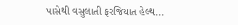પાસેથી વસુલાતી ફરજિયાત હેલ્થ...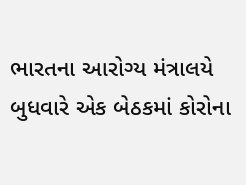ભારતના આરોગ્ય મંત્રાલયે બુધવારે એક બેઠકમાં કોરોના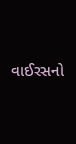વાઈરસનો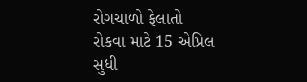રોગચાળો ફેલાતો રોકવા માટે 15 એપ્રિલ સુધી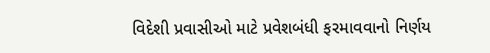વિદેશી પ્રવાસીઓ માટે પ્રવેશબંધી ફરમાવવાનો નિર્ણય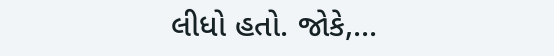લીધો હતો. જોકે,...